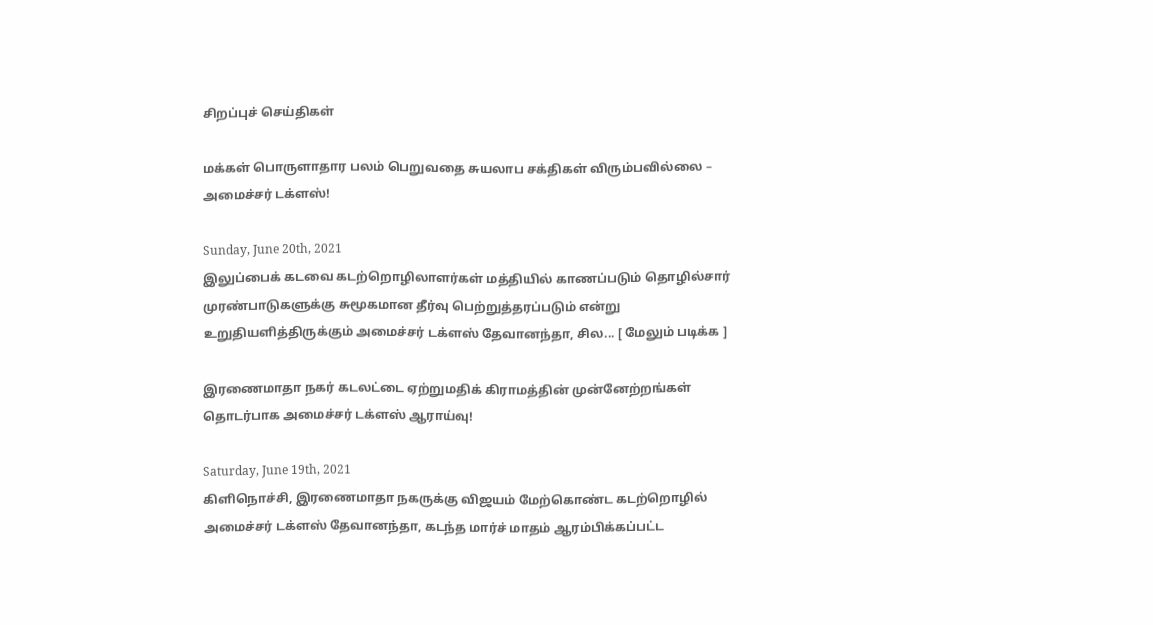சிறப்புச் செய்திகள்

மக்கள் பொருளாதார பலம் பெறுவதை சுயலாப சக்திகள் விரும்பவில்லை – அமைச்சர் டக்ளஸ்!

Sunday, June 20th, 2021
இலுப்பைக் கடவை கடற்றொழிலாளர்கள் மத்தியில் காணப்படும் தொழில்சார் முரண்பாடுகளுக்கு சுமூகமான தீர்வு பெற்றுத்தரப்படும் என்று உறுதியளித்திருக்கும் அமைச்சர் டக்ளஸ் தேவானந்தா, சில... [ மேலும் படிக்க ]

இரணைமாதா நகர் கடலட்டை ஏற்றுமதிக் கிராமத்தின் முன்னேற்றங்கள் தொடர்பாக அமைச்சர் டக்ளஸ் ஆராய்வு!

Saturday, June 19th, 2021
கிளிநொச்சி, இரணைமாதா நகருக்கு விஜயம் மேற்கொண்ட கடற்றொழில் அமைச்சர் டக்ளஸ் தேவானந்தா, கடந்த மார்ச் மாதம் ஆரம்பிக்கப்பட்ட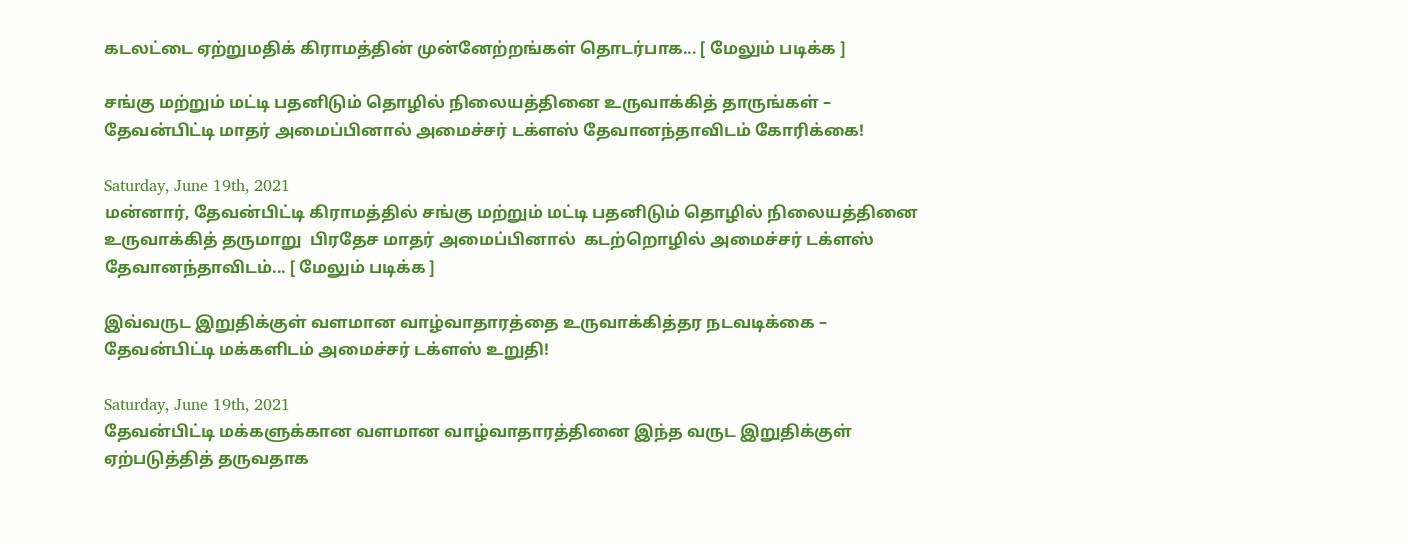கடலட்டை ஏற்றுமதிக் கிராமத்தின் முன்னேற்றங்கள் தொடர்பாக... [ மேலும் படிக்க ]

சங்கு மற்றும் மட்டி பதனிடும் தொழில் நிலையத்தினை உருவாக்கித் தாருங்கள் – தேவன்பிட்டி மாதர் அமைப்பினால் அமைச்சர் டக்ளஸ் தேவானந்தாவிடம் கோரிக்கை!

Saturday, June 19th, 2021
மன்னார், தேவன்பிட்டி கிராமத்தில் சங்கு மற்றும் மட்டி பதனிடும் தொழில் நிலையத்தினை உருவாக்கித் தருமாறு  பிரதேச மாதர் அமைப்பினால்  கடற்றொழில் அமைச்சர் டக்ளஸ் தேவானந்தாவிடம்... [ மேலும் படிக்க ]

இவ்வருட இறுதிக்குள் வளமான வாழ்வாதாரத்தை உருவாக்கித்தர நடவடிக்கை – தேவன்பிட்டி மக்களிடம் அமைச்சர் டக்ளஸ் உறுதி!

Saturday, June 19th, 2021
தேவன்பிட்டி மக்களுக்கான வளமான வாழ்வாதாரத்தினை இந்த வருட இறுதிக்குள் ஏற்படுத்தித் தருவதாக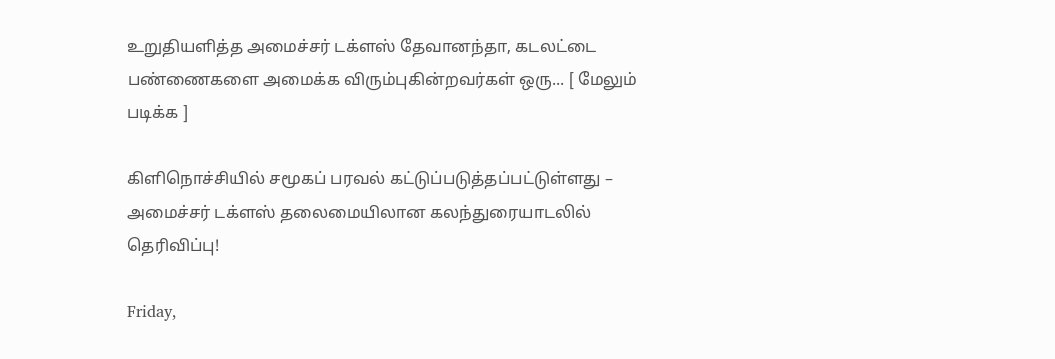உறுதியளித்த அமைச்சர் டக்ளஸ் தேவானந்தா, கடலட்டை பண்ணைகளை அமைக்க விரும்புகின்றவர்கள் ஒரு... [ மேலும் படிக்க ]

கிளிநொச்சியில் சமூகப் பரவல் கட்டுப்படுத்தப்பட்டுள்ளது – அமைச்சர் டக்ளஸ் தலைமையிலான கலந்துரையாடலில் தெரிவிப்பு!

Friday,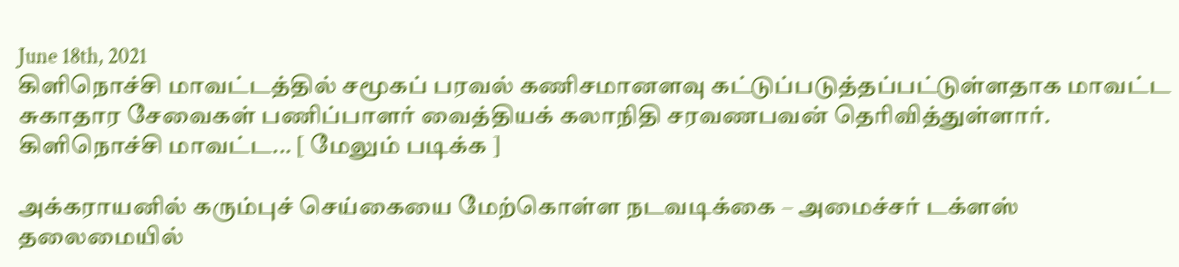June 18th, 2021
கிளிநொச்சி மாவட்டத்தில் சமூகப் பரவல் கணிசமானளவு கட்டுப்படுத்தப்பட்டுள்ளதாக மாவட்ட சுகாதார சேவைகள் பணிப்பாளர் வைத்தியக் கலாநிதி சரவணபவன் தெரிவித்துள்ளார். கிளிநொச்சி மாவட்ட... [ மேலும் படிக்க ]

அக்கராயனில் கரும்புச் செய்கையை மேற்கொள்ள நடவடிக்கை – அமைச்சர் டக்ளஸ் தலைமையில்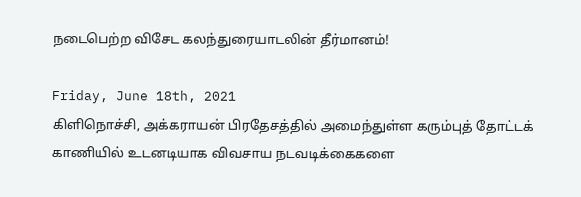நடைபெற்ற விசேட கலந்துரையாடலின் தீர்மானம்!

Friday, June 18th, 2021
கிளிநொச்சி, அக்கராயன் பிரதேசத்தில் அமைந்துள்ள கரும்புத் தோட்டக் காணியில் உடனடியாக விவசாய நடவடிக்கைகளை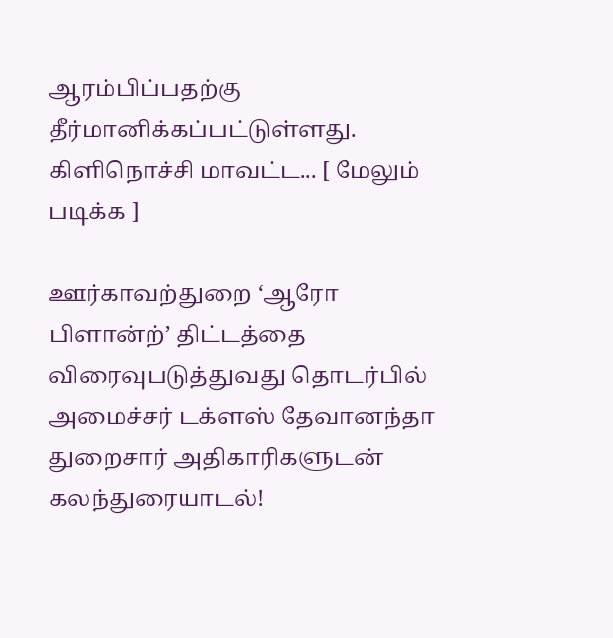ஆரம்பிப்பதற்கு தீர்மானிக்கப்பட்டுள்ளது. கிளிநொச்சி மாவட்ட... [ மேலும் படிக்க ]

ஊர்காவற்துறை ‘ஆரோ பிளான்ற்’ திட்டத்தை விரைவுபடுத்துவது தொடர்பில் அமைச்சர் டக்ளஸ் தேவானந்தா துறைசார் அதிகாரிகளுடன் கலந்துரையாடல்!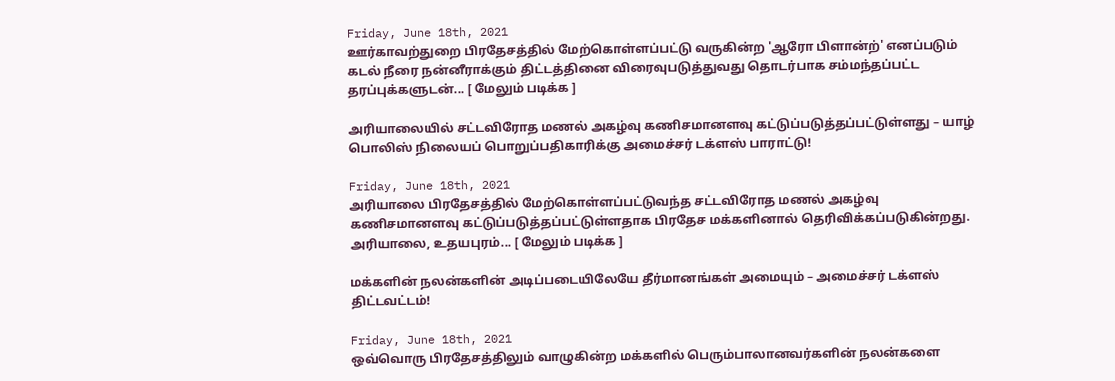Friday, June 18th, 2021
ஊர்காவற்துறை பிரதேசத்தில் மேற்கொள்ளப்பட்டு வருகின்ற 'ஆரோ பிளான்ற்' எனப்படும் கடல் நீரை நன்னீராக்கும் திட்டத்தினை விரைவுபடுத்துவது தொடர்பாக சம்மந்தப்பட்ட தரப்புக்களுடன்... [ மேலும் படிக்க ]

அரியாலையில் சட்டவிரோத மணல் அகழ்வு கணிசமானளவு கட்டுப்படுத்தப்பட்டுள்ளது – யாழ் பொலிஸ் நிலையப் பொறுப்பதிகாரிக்கு அமைச்சர் டக்ளஸ் பாராட்டு!

Friday, June 18th, 2021
அரியாலை பிரதேசத்தில் மேற்கொள்ளப்பட்டுவந்த சட்டவிரோத மணல் அகழ்வு கணிசமானளவு கட்டுப்படுத்தப்பட்டுள்ளதாக பிரதேச மக்களினால் தெரிவிக்கப்படுகின்றது. அரியாலை, உதயபுரம்... [ மேலும் படிக்க ]

மக்களின் நலன்களின் அடிப்படையிலேயே தீர்மானங்கள் அமையும் – அமைச்சர் டக்ளஸ் திட்டவட்டம்!

Friday, June 18th, 2021
ஒவ்வொரு பிரதேசத்திலும் வாழுகின்ற மக்களில் பெரும்பாலானவர்களின் நலன்களை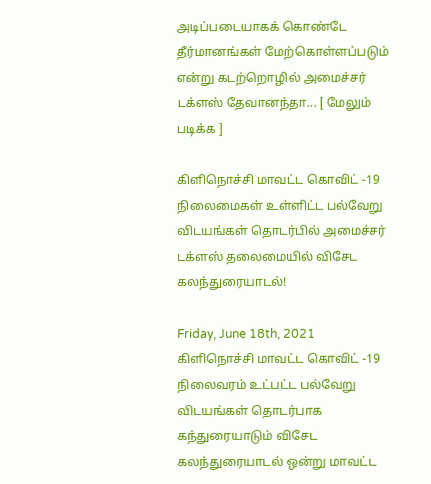அடிப்படையாகக் கொண்டே தீர்மானங்கள் மேற்கொள்ளப்படும் என்று கடற்றொழில் அமைச்சர் டக்ளஸ் தேவானந்தா... [ மேலும் படிக்க ]

கிளிநொச்சி மாவட்ட கொவிட் -19 நிலைமைகள் உள்ளிட்ட பல்வேறு விடயங்கள் தொடர்பில் அமைச்சர் டக்ளஸ் தலைமையில் விசேட கலந்துரையாடல்!

Friday, June 18th, 2021
கிளிநொச்சி மாவட்ட கொவிட் -19 நிலைவரம் உட்பட்ட பல்வேறு விடயங்கள் தொடர்பாக கந்துரையாடும் விசேட கலந்துரையாடல் ஒன்று மாவட்ட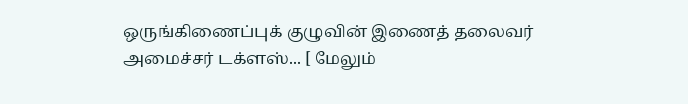ஒருங்கிணைப்புக் குழுவின் இணைத் தலைவர் அமைச்சர் டக்ளஸ்... [ மேலும்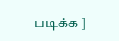படிக்க ]